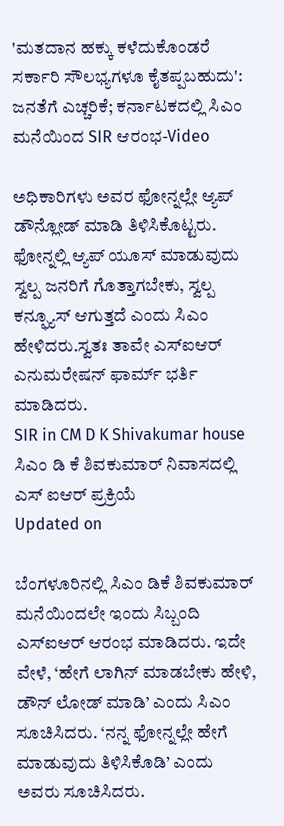'ಮತದಾನ ಹಕ್ಕು ಕಳೆದುಕೊಂಡರೆ ಸರ್ಕಾರಿ ಸೌಲಭ್ಯಗಳೂ ಕೈತಪ್ಪಬಹುದು': ಜನತೆಗೆ ಎಚ್ಚರಿಕೆ; ಕರ್ನಾಟಕದಲ್ಲಿ ಸಿಎಂ ಮನೆಯಿಂದ SIR ಆರಂಭ-Video

ಅಧಿಕಾರಿಗಳು ಅವರ ಫೋನ್ನಲ್ಲೇ ಆ್ಯಪ್ ಡೌನ್ಲೋಡ್ ಮಾಡಿ ತಿಳಿಸಿಕೊಟ್ಟರು. ಫೋನ್ನಲ್ಲಿ ಆ್ಯಪ್ ಯೂಸ್ ಮಾಡುವುದು ಸ್ವಲ್ಪ ಜನರಿಗೆ ಗೊತ್ತಾಗಬೇಕು, ಸ್ವಲ್ಪ ಕನ್ಫ್ಯೂಸ್ ಆಗುತ್ತದೆ ಎಂದು ಸಿಎಂ ಹೇಳಿದರು.ಸ್ವತಃ ತಾವೇ ಎಸ್ಐಆರ್ ಎನುಮರೇಷನ್ ಫಾರ್ಮ್ ಭರ್ತಿ ಮಾಡಿದರು.
SIR in CM D K Shivakumar house
ಸಿಎಂ ಡಿ ಕೆ ಶಿವಕುಮಾರ್ ನಿವಾಸದಲ್ಲಿ ಎಸ್ ಐಆರ್ ಪ್ರಕ್ರಿಯೆ
Updated on

ಬೆಂಗಳೂರಿನಲ್ಲಿ ಸಿಎಂ ಡಿಕೆ ಶಿವಕುಮಾರ್ ಮನೆಯಿಂದಲೇ ಇಂದು ಸಿಬ್ಬಂದಿ ಎಸ್ಐಆರ್ ಆರಂಭ ಮಾಡಿದರು. ಇದೇ ವೇಳೆ, ‘ಹೇಗೆ ಲಾಗಿನ್ ಮಾಡಬೇಕು ಹೇಳಿ, ಡೌನ್ ಲೋಡ್ ಮಾಡಿ’ ಎಂದು ಸಿಎಂ ಸೂಚಿಸಿದರು. ‘ನನ್ನ ಫೋನ್ನಲ್ಲೇ ಹೇಗೆ ಮಾಡುವುದು ತಿಳಿಸಿಕೊಡಿ’ ಎಂದು ಅವರು ಸೂಚಿಸಿದರು.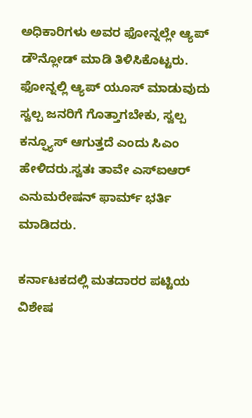ಅಧಿಕಾರಿಗಳು ಅವರ ಫೋನ್ನಲ್ಲೇ ಆ್ಯಪ್ ಡೌನ್ಲೋಡ್ ಮಾಡಿ ತಿಳಿಸಿಕೊಟ್ಟರು. ಫೋನ್ನಲ್ಲಿ ಆ್ಯಪ್ ಯೂಸ್ ಮಾಡುವುದು ಸ್ವಲ್ಪ ಜನರಿಗೆ ಗೊತ್ತಾಗಬೇಕು, ಸ್ವಲ್ಪ ಕನ್ಫ್ಯೂಸ್ ಆಗುತ್ತದೆ ಎಂದು ಸಿಎಂ ಹೇಳಿದರು.ಸ್ವತಃ ತಾವೇ ಎಸ್ಐಆರ್ ಎನುಮರೇಷನ್ ಫಾರ್ಮ್ ಭರ್ತಿ ಮಾಡಿದರು.

ಕರ್ನಾಟಕದಲ್ಲಿ ಮತದಾರರ ಪಟ್ಟಿಯ ವಿಶೇಷ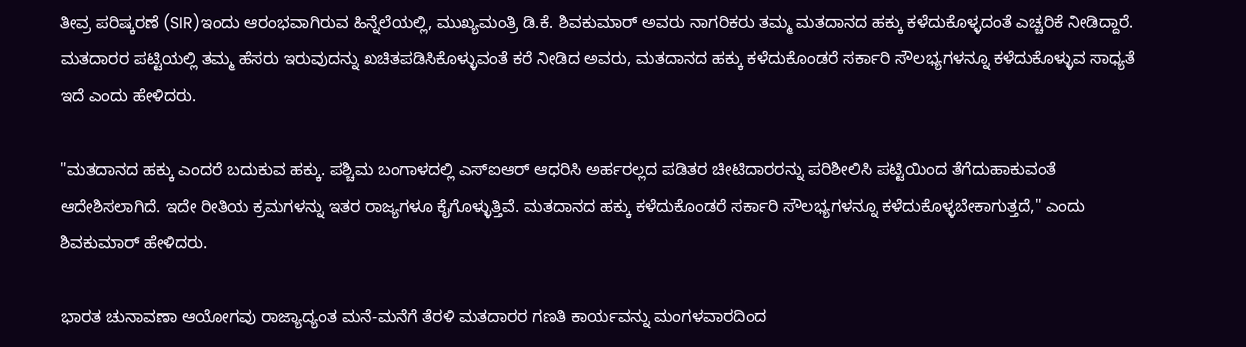ತೀವ್ರ ಪರಿಷ್ಕರಣೆ (SIR)ಇಂದು ಆರಂಭವಾಗಿರುವ ಹಿನ್ನೆಲೆಯಲ್ಲಿ, ಮುಖ್ಯಮಂತ್ರಿ ಡಿ.ಕೆ. ಶಿವಕುಮಾರ್ ಅವರು ನಾಗರಿಕರು ತಮ್ಮ ಮತದಾನದ ಹಕ್ಕು ಕಳೆದುಕೊಳ್ಳದಂತೆ ಎಚ್ಚರಿಕೆ ನೀಡಿದ್ದಾರೆ. ಮತದಾರರ ಪಟ್ಟಿಯಲ್ಲಿ ತಮ್ಮ ಹೆಸರು ಇರುವುದನ್ನು ಖಚಿತಪಡಿಸಿಕೊಳ್ಳುವಂತೆ ಕರೆ ನೀಡಿದ ಅವರು, ಮತದಾನದ ಹಕ್ಕು ಕಳೆದುಕೊಂಡರೆ ಸರ್ಕಾರಿ ಸೌಲಭ್ಯಗಳನ್ನೂ ಕಳೆದುಕೊಳ್ಳುವ ಸಾಧ್ಯತೆ ಇದೆ ಎಂದು ಹೇಳಿದರು.

"ಮತದಾನದ ಹಕ್ಕು ಎಂದರೆ ಬದುಕುವ ಹಕ್ಕು. ಪಶ್ಚಿಮ ಬಂಗಾಳದಲ್ಲಿ ಎಸ್‌ಐಆರ್ ಆಧರಿಸಿ ಅರ್ಹರಲ್ಲದ ಪಡಿತರ ಚೀಟಿದಾರರನ್ನು ಪರಿಶೀಲಿಸಿ ಪಟ್ಟಿಯಿಂದ ತೆಗೆದುಹಾಕುವಂತೆ ಆದೇಶಿಸಲಾಗಿದೆ. ಇದೇ ರೀತಿಯ ಕ್ರಮಗಳನ್ನು ಇತರ ರಾಜ್ಯಗಳೂ ಕೈಗೊಳ್ಳುತ್ತಿವೆ. ಮತದಾನದ ಹಕ್ಕು ಕಳೆದುಕೊಂಡರೆ ಸರ್ಕಾರಿ ಸೌಲಭ್ಯಗಳನ್ನೂ ಕಳೆದುಕೊಳ್ಳಬೇಕಾಗುತ್ತದೆ," ಎಂದು ಶಿವಕುಮಾರ್ ಹೇಳಿದರು.

ಭಾರತ ಚುನಾವಣಾ ಆಯೋಗವು ರಾಜ್ಯಾದ್ಯಂತ ಮನೆ-ಮನೆಗೆ ತೆರಳಿ ಮತದಾರರ ಗಣತಿ ಕಾರ್ಯವನ್ನು ಮಂಗಳವಾರದಿಂದ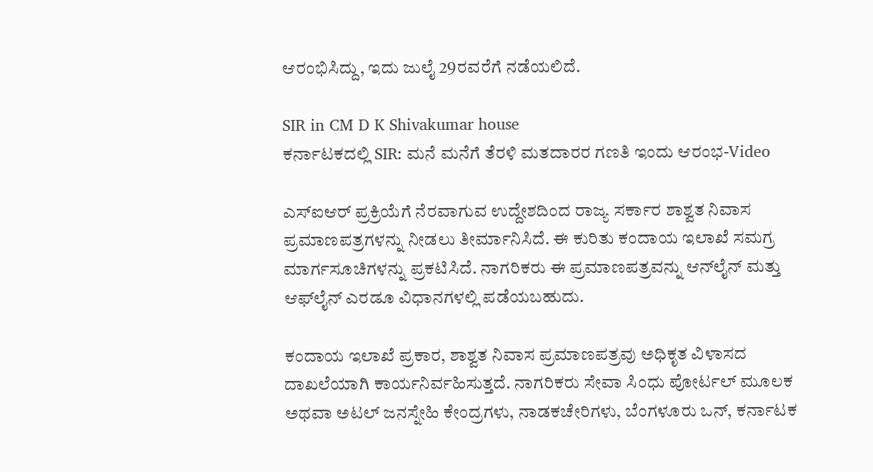ಆರಂಭಿಸಿದ್ದು, ಇದು ಜುಲೈ 29ರವರೆಗೆ ನಡೆಯಲಿದೆ.

SIR in CM D K Shivakumar house
ಕರ್ನಾಟಕದಲ್ಲಿ SIR: ಮನೆ ಮನೆಗೆ ತೆರಳಿ ಮತದಾರರ ಗಣತಿ ಇಂದು ಆರಂಭ-Video

ಎಸ್‌ಐಆರ್ ಪ್ರಕ್ರಿಯೆಗೆ ನೆರವಾಗುವ ಉದ್ದೇಶದಿಂದ ರಾಜ್ಯ ಸರ್ಕಾರ ಶಾಶ್ವತ ನಿವಾಸ ಪ್ರಮಾಣಪತ್ರಗಳನ್ನು ನೀಡಲು ತೀರ್ಮಾನಿಸಿದೆ. ಈ ಕುರಿತು ಕಂದಾಯ ಇಲಾಖೆ ಸಮಗ್ರ ಮಾರ್ಗಸೂಚಿಗಳನ್ನು ಪ್ರಕಟಿಸಿದೆ. ನಾಗರಿಕರು ಈ ಪ್ರಮಾಣಪತ್ರವನ್ನು ಆನ್‌ಲೈನ್ ಮತ್ತು ಆಫ್‌ಲೈನ್ ಎರಡೂ ವಿಧಾನಗಳಲ್ಲಿ ಪಡೆಯಬಹುದು.

ಕಂದಾಯ ಇಲಾಖೆ ಪ್ರಕಾರ, ಶಾಶ್ವತ ನಿವಾಸ ಪ್ರಮಾಣಪತ್ರವು ಅಧಿಕೃತ ವಿಳಾಸದ ದಾಖಲೆಯಾಗಿ ಕಾರ್ಯನಿರ್ವಹಿಸುತ್ತದೆ. ನಾಗರಿಕರು ಸೇವಾ ಸಿಂಧು ಪೋರ್ಟಲ್ ಮೂಲಕ ಅಥವಾ ಅಟಲ್ ಜನಸ್ನೇಹಿ ಕೇಂದ್ರಗಳು, ನಾಡಕಚೇರಿಗಳು, ಬೆಂಗಳೂರು ಒನ್, ಕರ್ನಾಟಕ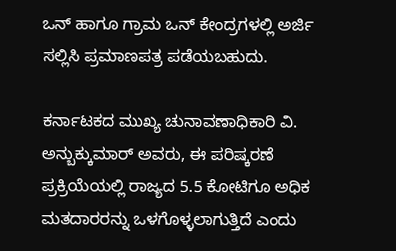ಒನ್ ಹಾಗೂ ಗ್ರಾಮ ಒನ್ ಕೇಂದ್ರಗಳಲ್ಲಿ ಅರ್ಜಿ ಸಲ್ಲಿಸಿ ಪ್ರಮಾಣಪತ್ರ ಪಡೆಯಬಹುದು.

ಕರ್ನಾಟಕದ ಮುಖ್ಯ ಚುನಾವಣಾಧಿಕಾರಿ ವಿ. ಅನ್ಬುಕ್ಕುಮಾರ್ ಅವರು, ಈ ಪರಿಷ್ಕರಣೆ ಪ್ರಕ್ರಿಯೆಯಲ್ಲಿ ರಾಜ್ಯದ 5.5 ಕೋಟಿಗೂ ಅಧಿಕ ಮತದಾರರನ್ನು ಒಳಗೊಳ್ಳಲಾಗುತ್ತಿದೆ ಎಂದು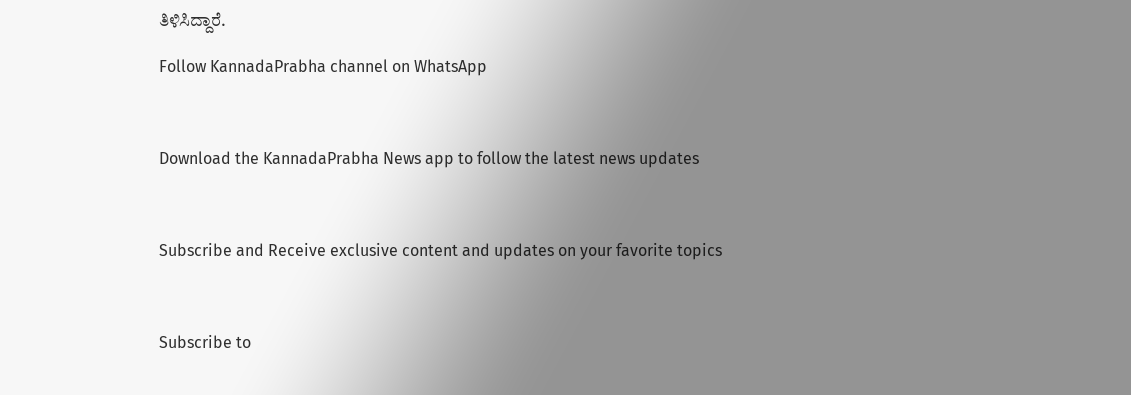ತಿಳಿಸಿದ್ದಾರೆ.

Follow KannadaPrabha channel on WhatsApp



Download the KannadaPrabha News app to follow the latest news updates



Subscribe and Receive exclusive content and updates on your favorite topics



Subscribe to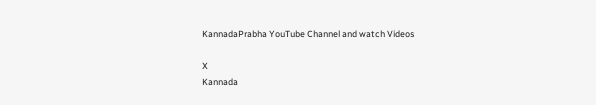KannadaPrabha YouTube Channel and watch Videos

X
Kannada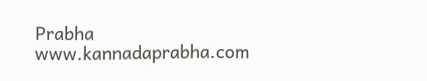Prabha
www.kannadaprabha.com